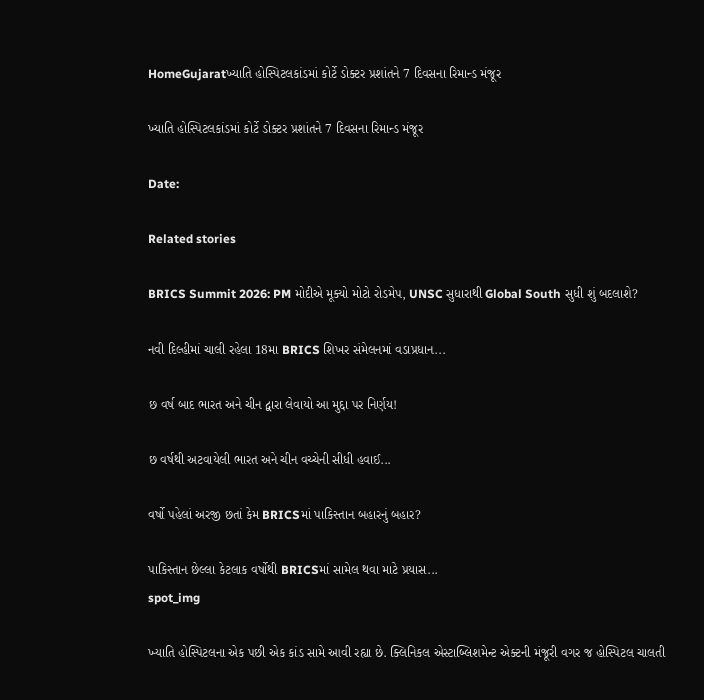HomeGujaratખ્યાતિ હોસ્પિટલકાંડમાં કોર્ટે ડોક્ટર પ્રશાંતને 7 દિવસના રિમાન્ડ મંજૂર

ખ્યાતિ હોસ્પિટલકાંડમાં કોર્ટે ડોક્ટર પ્રશાંતને 7 દિવસના રિમાન્ડ મંજૂર

Date:

Related stories

BRICS Summit 2026: PM મોદીએ મૂક્યો મોટો રોડમેપ, UNSC સુધારાથી Global South સુધી શું બદલાશે?

નવી દિલ્હીમાં ચાલી રહેલા 18મા BRICS શિખર સંમેલનમાં વડાપ્રધાન...

છ વર્ષ બાદ ભારત અને ચીન દ્વારા લેવાયો આ મુદ્દા પર નિર્ણય!

છ વર્ષથી અટવાયેલી ભારત અને ચીન વચ્ચેની સીધી હવાઈ...

વર્ષો પહેલાં અરજી છતાં કેમ BRICSમાં પાકિસ્તાન બહારનું બહાર?

પાકિસ્તાન છેલ્લા કેટલાક વર્ષોથી BRICSમાં સામેલ થવા માટે પ્રયાસ...
spot_img

ખ્યાતિ હોસ્પિટલના એક પછી એક કાંડ સામે આવી રહ્યા છે. ક્લિનિકલ એસ્ટાબ્લિશમેન્ટ એક્ટની મંજૂરી વગર જ હોસ્પિટલ ચાલતી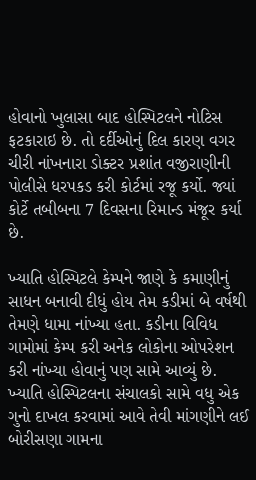હોવાનો ખુલાસા બાદ હોસ્પિટલને નોટિસ ફટકારાઇ છે. તો દર્દીઓનું દિલ કારણ વગર ચીરી નાંખનારા ડોક્ટર પ્રશાંત વજીરાણીની પોલીસે ધરપકડ કરી કોર્ટમાં રજૂ કર્યો. જ્યાં કોર્ટે તબીબના 7 દિવસના રિમાન્ડ મંજૂર કર્યા છે.

ખ્યાતિ હોસ્પિટલે કેમ્પને જાણે કે કમાણીનું સાધન બનાવી દીધું હોય તેમ કડીમાં બે વર્ષથી તેમણે ધામા નાંખ્યા હતા. કડીના વિવિધ ગામોમાં કેમ્પ કરી અનેક લોકોના ઓપરેશન કરી નાંખ્યા હોવાનું પણ સામે આવ્યું છે. ખ્યાતિ હોસ્પિટલના સંચાલકો સામે વધુ એક ગુનો દાખલ કરવામાં આવે તેવી માંગણીને લઈ બોરીસણા ગામના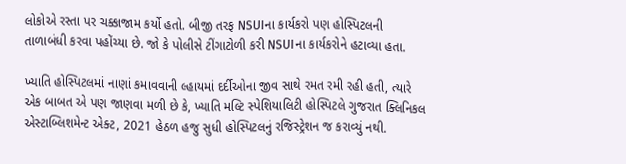લોકોએ રસ્તા પર ચક્કાજામ કર્યો હતો. બીજી તરફ NSUIના કાર્યકરો પણ હોસ્પિટલની તાળાબંધી કરવા પહોંચ્યા છે. જો કે પોલીસે ટીંગાટોળી કરી NSUIના કાર્યકરોને હટાવ્યા હતા.

ખ્યાતિ હોસ્પિટલમાં નાણાં કમાવવાની લ્હાયમાં દર્દીઓના જીવ સાથે રમત રમી રહી હતી, ત્યારે એક બાબત એ પણ જાણવા મળી છે કે, ખ્યાતિ મલ્ટિ સ્પેશિયાલિટી હોસ્પિટલે ગુજરાત ક્લિનિકલ એસ્ટાબ્લિશમેન્ટ એક્ટ, 2021 હેઠળ હજુ સુધી હોસ્પિટલનું રજિસ્ટ્રેશન જ કરાવ્યું નથી.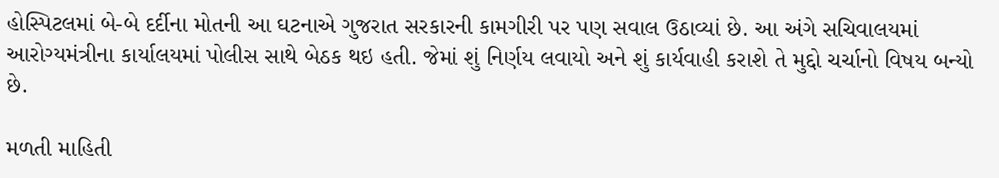હોસ્પિટલમાં બે-બે દર્દીના મોતની આ ઘટનાએ ગુજરાત સરકારની કામગીરી પર પણ સવાલ ઉઠાવ્યાં છે. આ અંગે સચિવાલયમાં આરોગ્યમંત્રીના કાર્યાલયમાં પોલીસ સાથે બેઠક થઇ હતી. જેમાં શું નિર્ણય લવાયો અને શું કાર્યવાહી કરાશે તે મુદ્દો ચર્ચાનો વિષય બન્યો છે.

મળતી માહિતી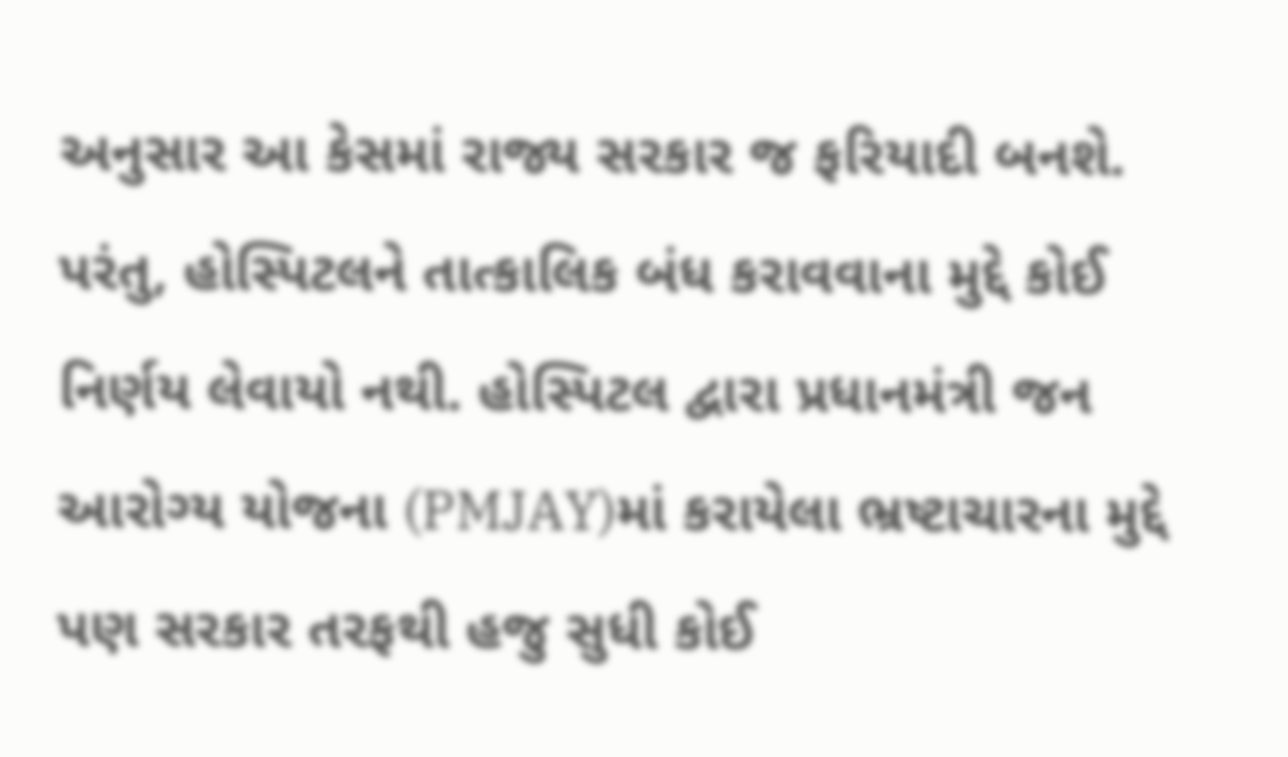અનુસાર આ કેસમાં રાજ્ય સરકાર જ ફરિયાદી બનશે. પરંતુ, હોસ્પિટલને તાત્કાલિક બંધ કરાવવાના મુદ્દે કોઈ નિર્ણય લેવાયો નથી. હોસ્પિટલ દ્વારા પ્રધાનમંત્રી જન આરોગ્ય યોજના (PMJAY)માં કરાયેલા ભ્રષ્ટાચારના મુદ્દે પણ સરકાર તરફથી હજુ સુધી કોઈ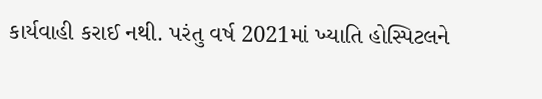કાર્યવાહી કરાઈ નથી. પરંતુ વર્ષ 2021માં ખ્યાતિ હોસ્પિટલને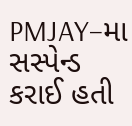PMJAY–મા સસ્પેન્ડ કરાઈ હતી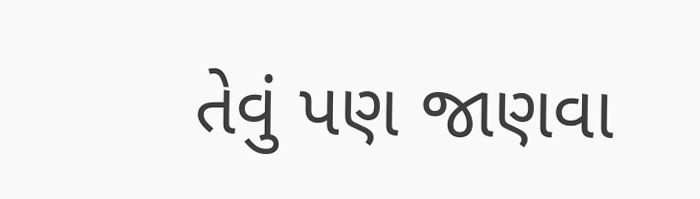તેવું પણ જાણવા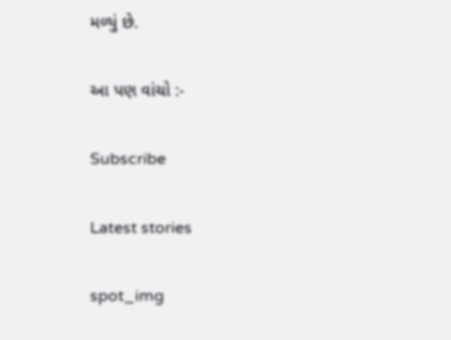મળ્યું છે.

આ પણ વાંચો :-

Subscribe

Latest stories

spot_img